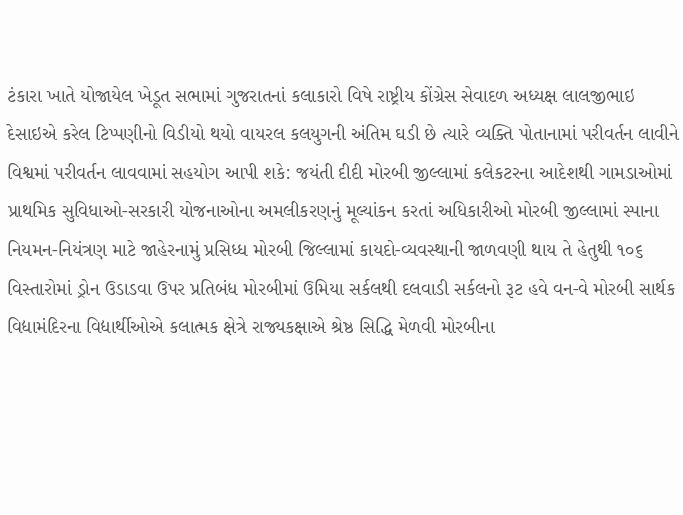ટંકારા ખાતે યોજાયેલ ખેડૂત સભામાં ગુજરાતનાં કલાકારો વિષે રાષ્ટ્રીય કોંગ્રેસ સેવાદળ અધ્યક્ષ લાલજીભાઇ દેસાઇએ કરેલ ટિપ્પણીનો વિડીયો થયો વાયરલ કલયુગની અંતિમ ઘડી છે ત્યારે વ્યક્તિ પોતાનામાં પરીવર્તન લાવીને વિશ્વમાં પરીવર્તન લાવવામાં સહયોગ આપી શકે: જયંતી દીદી મોરબી જીલ્લામાં કલેકટરના આદેશથી ગામડાઓમાં પ્રાથમિક સુવિધાઓ-સરકારી યોજનાઓના અમલીકરણનું મૂલ્યાંકન કરતાં અધિકારીઓ મોરબી જીલ્લામાં સ્પાના નિયમન-નિયંત્રણ માટે જાહેરનામું પ્રસિધ્ધ મોરબી જિલ્લામાં કાયદો-વ્યવસ્થાની જાળવણી થાય તે હેતુથી ૧૦૬ વિસ્તારોમાં ડ્રોન ઉડાડવા ઉપર પ્રતિબંધ મોરબીમાં ઉમિયા સર્કલથી દલવાડી સર્કલનો રૂટ હવે વન-વે મોરબી સાર્થક વિદ્યામંદિરના વિદ્યાર્થીઓએ કલાત્મક ક્ષેત્રે રાજ્યકક્ષાએ શ્રેષ્ઠ સિદ્ધિ મેળવી મોરબીના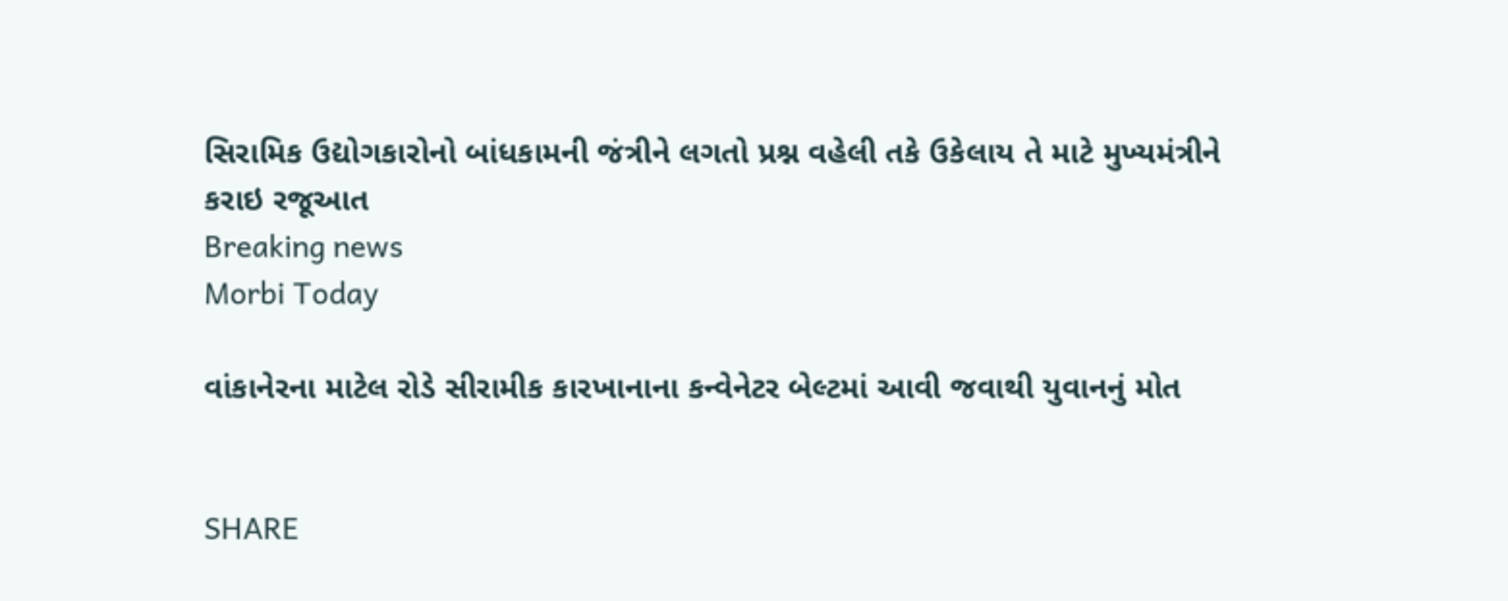સિરામિક ઉદ્યોગકારોનો બાંધકામની જંત્રીને લગતો પ્રશ્ન વહેલી તકે ઉકેલાય તે માટે મુખ્યમંત્રીને કરાઇ રજૂઆત
Breaking news
Morbi Today

વાંકાનેરના માટેલ રોડે સીરામીક કારખાનાના કન્વેનેટર બેલ્ટમાં આવી જવાથી યુવાનનું મોત


SHARE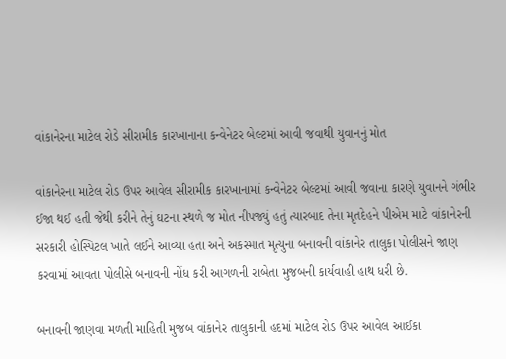વાંકાનેરના માટેલ રોડે સીરામીક કારખાનાના કન્વેનેટર બેલ્ટમાં આવી જવાથી યુવાનનું મોત

વાંકાનેરના માટેલ રોડ ઉપર આવેલ સીરામીક કારખાનામાં કન્વેનેટર બેલ્ટમાં આવી જવાના કારણે યુવાનને ગંભીર ઈજા થઈ હતી જેથી કરીને તેનું ઘટના સ્થળે જ મોત નીપજ્યું હતું ત્યારબાદ તેના મૃતદેહને પીએમ માટે વાંકાનેરની સરકારી હોસ્પિટલ ખાતે લઈને આવ્યા હતા અને અકસ્માત મૃત્યુના બનાવની વાંકાનેર તાલુકા પોલીસને જાણ કરવામાં આવતા પોલીસે બનાવની નોંધ કરી આગળની રાબેતા મુજબની કાર્યવાહી હાથ ધરી છે.

બનાવની જાણવા મળતી માહિતી મુજબ વાંકાનેર તાલુકાની હદમાં માટેલ રોડ ઉપર આવેલ આઈકા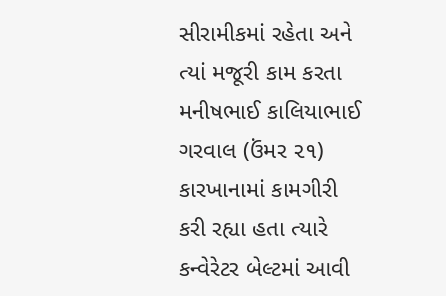સીરામીકમાં રહેતા અને ત્યાં મજૂરી કામ કરતા મનીષભાઈ કાલિયાભાઈ ગરવાલ (ઉંમર ૨૧) કારખાનામાં કામગીરી કરી રહ્યા હતા ત્યારે કન્વેરેટર બેલ્ટમાં આવી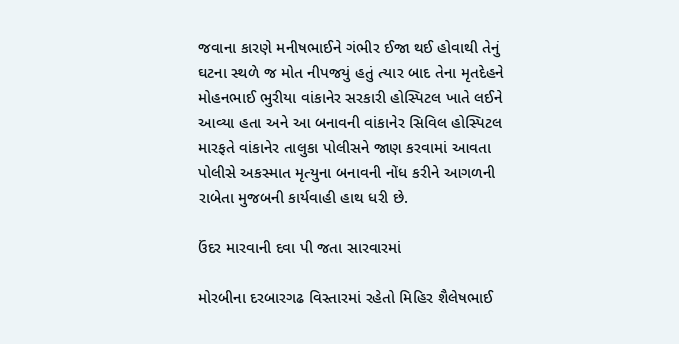જવાના કારણે મનીષભાઈને ગંભીર ઈજા થઈ હોવાથી તેનું ઘટના સ્થળે જ મોત નીપજયું હતું ત્યાર બાદ તેના મૃતદેહને મોહનભાઈ ભુરીયા વાંકાનેર સરકારી હોસ્પિટલ ખાતે લઈને આવ્યા હતા અને આ બનાવની વાંકાનેર સિવિલ હોસ્પિટલ મારફતે વાંકાનેર તાલુકા પોલીસને જાણ કરવામાં આવતા પોલીસે અકસ્માત મૃત્યુના બનાવની નોંધ કરીને આગળની રાબેતા મુજબની કાર્યવાહી હાથ ધરી છે.

ઉંદર મારવાની દવા પી જતા સારવારમાં

મોરબીના દરબારગઢ વિસ્તારમાં રહેતો મિહિર શૈલેષભાઈ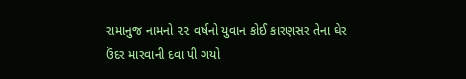રામાનુજ નામનો ૨૨ વર્ષનો યુવાન કોઈ કારણસર તેના ઘેર ઉંદર મારવાની દવા પી ગયો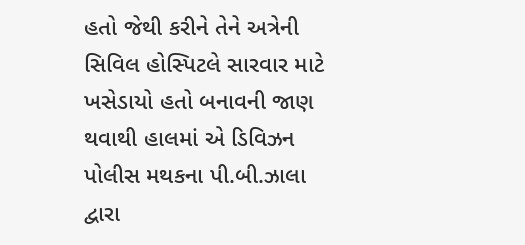હતો જેથી કરીને તેને અત્રેની સિવિલ હોસ્પિટલે સારવાર માટે ખસેડાયો હતો બનાવની જાણ થવાથી હાલમાં એ ડિવિઝન પોલીસ મથકના પી.બી.ઝાલા દ્વારા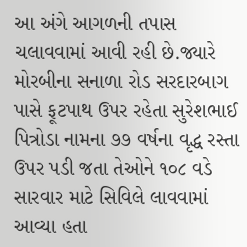આ અંગે આગળની તપાસ ચલાવવામાં આવી રહી છે.જ્યારે મોરબીના સનાળા રોડ સરદારબાગ પાસે ફૂટપાથ ઉપર રહેતા સુરેશભાઈ પિત્રોડા નામના ૭૭ વર્ષના વૃદ્ધ રસ્તા ઉપર પડી જતા તેઓને ૧૦૮ વડે સારવાર માટે સિવિલે લાવવામાં આવ્યા હતા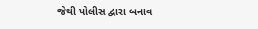જેથી પોલીસ દ્વારા બનાવ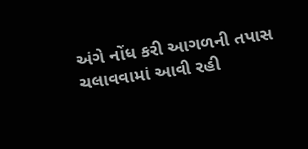અંગે નોંધ કરી આગળની તપાસ ચલાવવામાં આવી રહી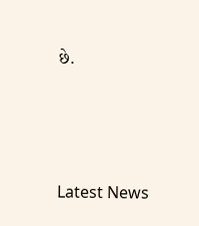છે.





Latest News